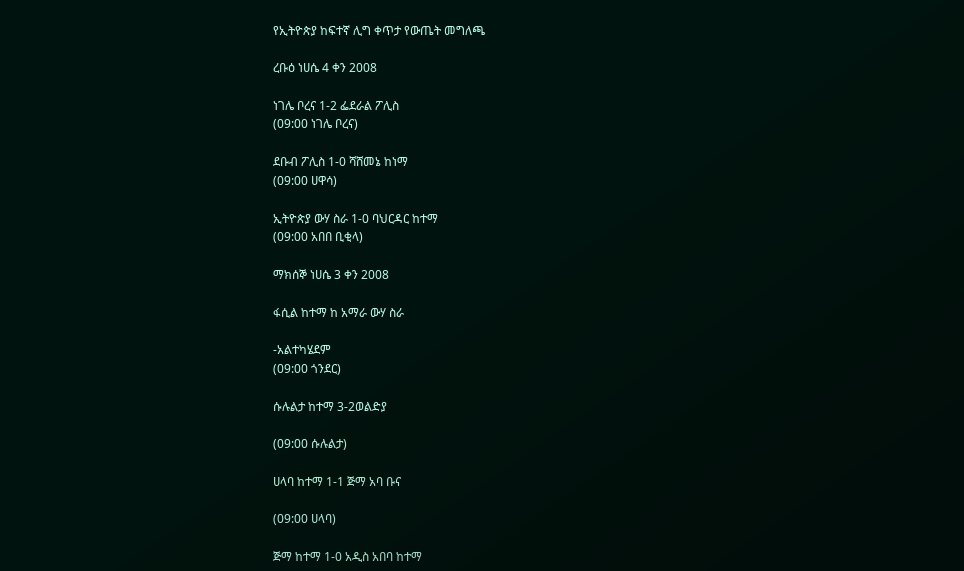የኢትዮጵያ ከፍተኛ ሊግ ቀጥታ የውጤት መግለጫ

ረቡዕ ነሀሴ 4 ቀን 2008

ነገሌ ቦረና 1-2 ፌደራል ፖሊስ
(09:00 ነገሌ ቦረና)

ደቡብ ፖሊስ 1-0 ሻሸመኔ ከነማ
(09:00 ሀዋሳ)

ኢትዮጵያ ውሃ ስራ 1-0 ባህርዳር ከተማ
(09:00 አበበ ቢቂላ)

ማክሰኞ ነሀሴ 3 ቀን 2008

ፋሲል ከተማ ከ አማራ ውሃ ስራ

-አልተካሄደም
(09:00 ጎንደር)

ሱሉልታ ከተማ 3-2ወልድያ

(09:00 ሱሉልታ)

ሀላባ ከተማ 1-1 ጅማ አባ ቡና

(09:00 ሀላባ)

ጅማ ከተማ 1-0 አዲስ አበባ ከተማ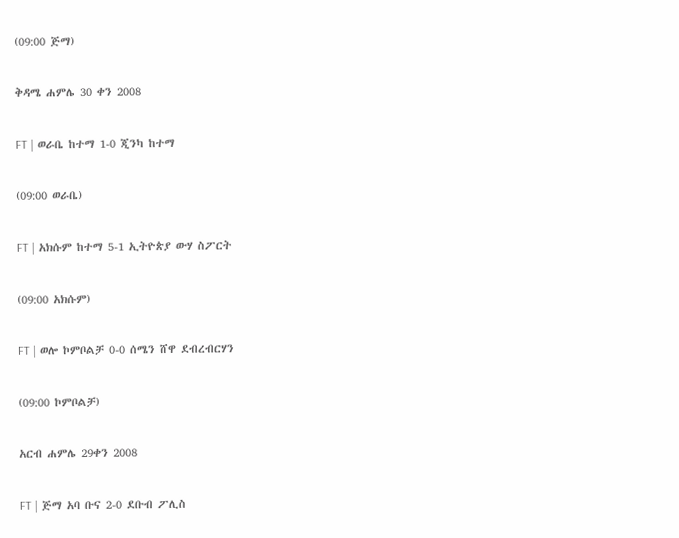(09:00 ጅማ)

ቅዳሜ ሐምሌ 30 ቀን 2008

FT | ወራቤ ከተማ 1-0 ጂንካ ከተማ

(09:00 ወራቤ)

FT | አክሱም ከተማ 5-1 ኢትዮጵያ ውሃ ስፖርት

(09:00 አክሱም)

FT | ወሎ ኮምቦልቻ 0-0 ሰሜን ሸዋ ደብረብርሃን

(09:00 ኮምቦልቻ)

አርብ ሐምሌ 29ቀን 2008

FT | ጅማ አባ ቡና 2-0 ደቡብ ፖሊስ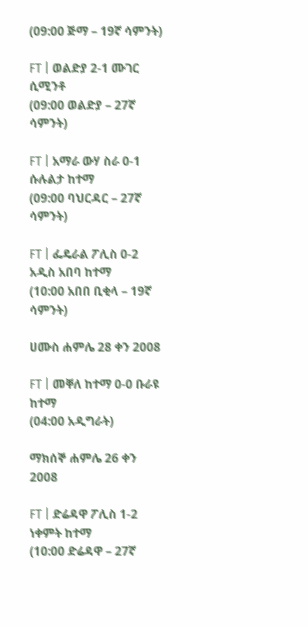(09:00 ጅማ – 19ኛ ሳምንት)

FT | ወልድያ 2-1 ሙገር ሲሚንቶ
(09:00 ወልድያ – 27ኛ ሳምንት)

FT | አማራ ውሃ ስራ 0-1 ሱሉልታ ከተማ
(09:00 ባህርዳር – 27ኛ ሳምንት)

FT | ፌዴራል ፖሊስ 0-2 አዲስ አበባ ከተማ
(10:00 አበበ ቢቂላ – 19ኛ ሳምንት)

ሀሙስ ሐምሌ 28 ቀን 2008

FT | መቐለ ከተማ 0-0 ቡራዩ ከተማ
(04:00 አዲግራት)

ማክሰኞ ሐምሌ 26 ቀን 2008

FT | ድሬዳዋ ፖሊስ 1-2 ነቀምት ከተማ
(10:00 ድሬዳዋ – 27ኛ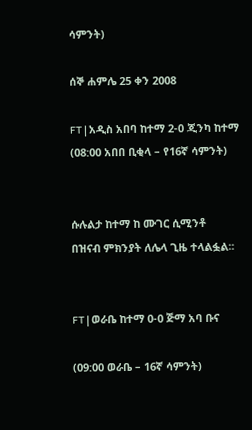ሳምንት)

ሰኞ ሐምሌ 25 ቀን 2008

FT | አዲስ አበባ ከተማ 2-0 ጂንካ ከተማ
(08:00 አበበ ቢቂላ – የ16ኛ ሳምንት)


ሱሉልታ ከተማ ከ ሙገር ሲሚንቶ
በዝናብ ምክንያት ለሌላ ጊዜ ተላልፏል፡፡


FT | ወራቤ ከተማ 0-0 ጅማ አባ ቡና

(09:00 ወራቤ – 16ኛ ሳምንት)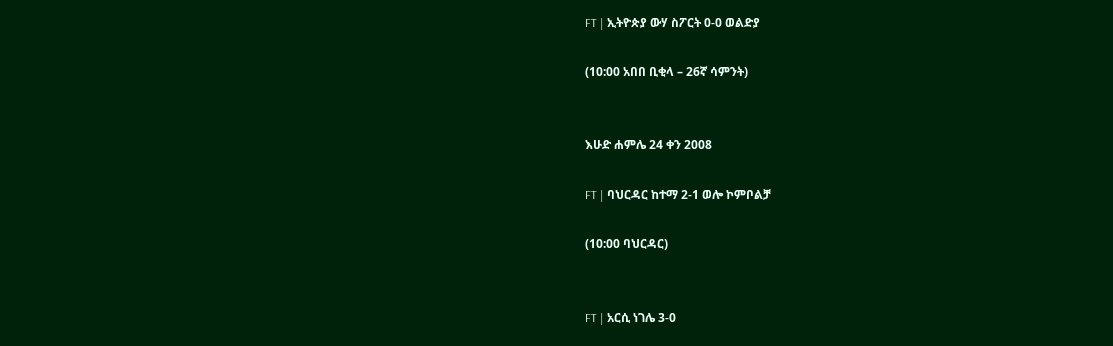FT | ኢትዮጵያ ውሃ ስፖርት 0-0 ወልድያ

(10:00 አበበ ቢቂላ – 26ኛ ሳምንት)


እሁድ ሐምሌ 24 ቀን 2008

FT | ባህርዳር ከተማ 2-1 ወሎ ኮምቦልቻ

(10:00 ባህርዳር)


FT | አርሲ ነገሌ 3-0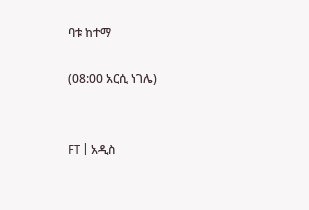ባቱ ከተማ

(08:00 አርሲ ነገሌ)


FT | አዲስ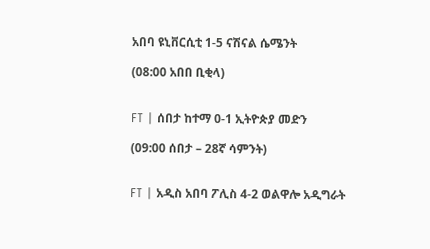አበባ ዩኒቨርሲቲ 1-5 ናሽናል ሴሜንት

(08:00 አበበ ቢቂላ)


FT | ሰበታ ከተማ 0-1 ኢትዮጵያ መድን

(09:00 ሰበታ – 28ኛ ሳምንት)


FT | አዲስ አበባ ፖሊስ 4-2 ወልዋሎ አዲግራት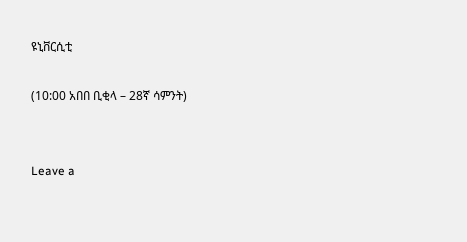ዩኒቨርሲቲ

(10:00 አበበ ቢቂላ – 28ኛ ሳምንት)


Leave a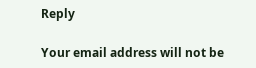Reply

Your email address will not be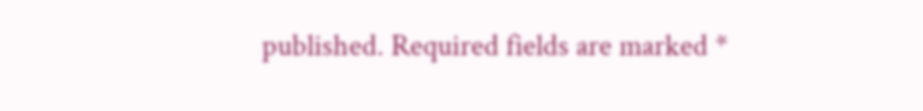published. Required fields are marked *